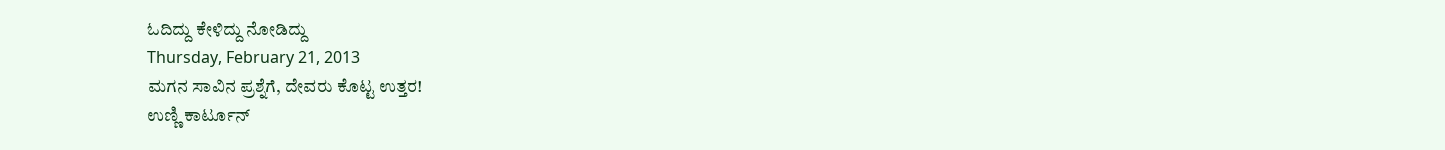ಓದಿದ್ದು ಕೇಳಿದ್ದು ನೋಡಿದ್ದು
Thursday, February 21, 2013
ಮಗನ ಸಾವಿನ ಪ್ರಶ್ನೆಗೆ, ದೇವರು ಕೊಟ್ಟ ಉತ್ತರ!
ಉಣ್ಣಿ ಕಾರ್ಟೂನ್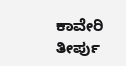ಕಾವೇರಿ ತೀರ್ಪು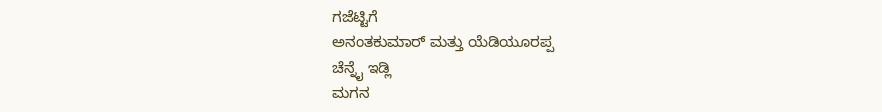ಗಜೆಟ್ಟಿಗೆ
ಅನಂತಕುಮಾರ್ ಮತ್ತು ಯೆಡಿಯೂರಪ್ಪ
ಚೆನ್ನೈ ಇಡ್ಲಿ
ಮಗನ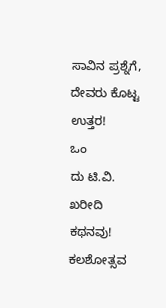ಸಾವಿನ ಪ್ರಶ್ನೆಗೆ, ದೇವರು ಕೊಟ್ಟ ಉತ್ತರ!
ಒಂ
ದು ಟಿ.ವಿ. ಖರೀದಿ ಕಥನವು!
ಕಲಶೋತ್ಸವ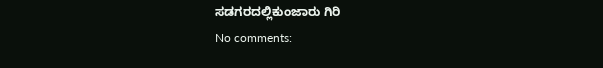ಸಡಗರದಲ್ಲಿಕುಂಜಾರು ಗಿರಿ
No comments: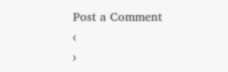Post a Comment
‹
›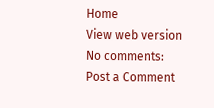Home
View web version
No comments:
Post a Comment